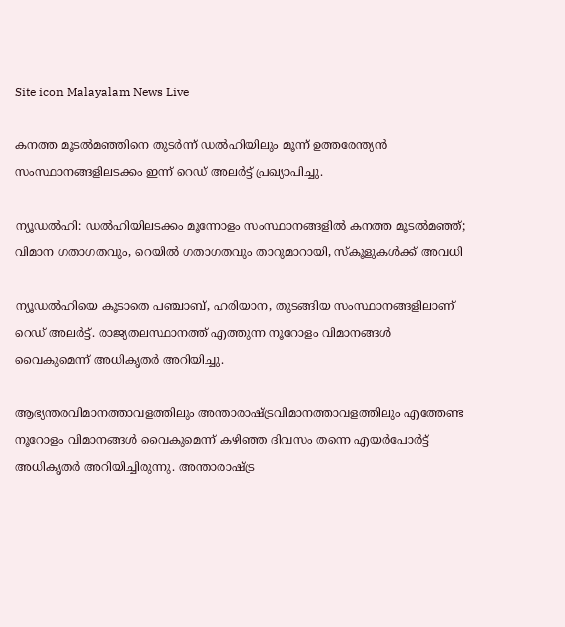Site icon Malayalam News Live

കനത്ത മൂടല്‍മഞ്ഞിനെ തുടര്‍ന്ന് ഡല്‍ഹിയിലും മൂന്ന് ഉത്തരേന്ത്യൻ സംസ്ഥാനങ്ങളിലടക്കം ഇന്ന് റെഡ് അലര്‍ട്ട് പ്രഖ്യാപിച്ചു.

ന്യൂഡല്‍ഹി: ഡല്‍ഹിയിലടക്കം മൂന്നോളം സംസ്ഥാനങ്ങളില്‍ കനത്ത മൂടല്‍മഞ്ഞ്; വിമാന ഗതാഗതവും, റെയില്‍ ഗതാഗതവും താറുമാറായി, സ്കൂളുകള്‍ക്ക് അവധി

ന്യൂഡല്‍ഹിയെ കൂടാതെ പഞ്ചാബ്, ഹരിയാന, തുടങ്ങിയ സംസ്ഥാനങ്ങളിലാണ് റെഡ് അലര്‍ട്ട്. രാജ്യതലസ്ഥാനത്ത് എത്തുന്ന നൂറോളം വിമാനങ്ങള്‍ വൈകുമെന്ന് അധികൃതര്‍ അറിയിച്ചു.

ആഭ്യന്തരവിമാനത്താവളത്തിലും അന്താരാഷ്ട്രവിമാനത്താവളത്തിലും എത്തേണ്ട നൂറോളം വിമാനങ്ങള്‍ വൈകുമെന്ന് കഴിഞ്ഞ ദിവസം തന്നെ എയര്‍പോര്‍ട്ട് അധികൃതര്‍ അറിയിച്ചിരുന്നു. അന്താരാഷ്ട്ര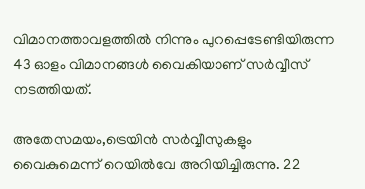വിമാനത്താവളത്തില്‍ നിന്നും പുറപ്പെടേണ്ടിയിരുന്ന 43 ഓളം വിമാനങ്ങള്‍ വൈകിയാണ് സര്‍വ്വീസ് നടത്തിയത്.

അതേസമയം,ട്രെയിൻ സര്‍വ്വീസുകളും വൈകുമെന്ന് റെയില്‍വേ അറിയിച്ചിരുന്നു. 22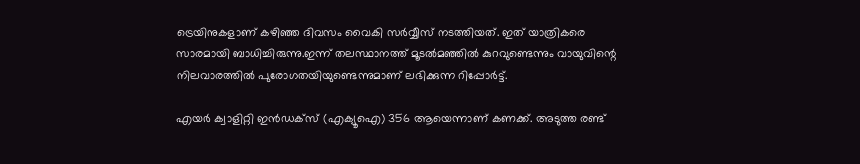ട്രെയിനുകളാണ് കഴിഞ്ഞ ദിവസം വൈകി സര്‍വ്വീസ് നടത്തിയത്. ഇത് യാത്രികരെ സാരമായി ബാധിച്ചിരുന്നു.ഇന്ന് തലസ്ഥാനത്ത് മൂടല്‍മഞ്ഞില്‍ കുറവുണ്ടെന്നും വായുവിന്റെ നിലവാരത്തില്‍ പുരോഗതയിയുണ്ടെന്നുമാണ് ലഭിക്കുന്ന റിപ്പോര്‍ട്ട്.

എയര്‍ ക്വാളിറ്റി ഇൻഡക്സ് (എക്യൂഐ) 356 ആയെന്നാണ് കണക്ക്. അടുത്ത രണ്ട്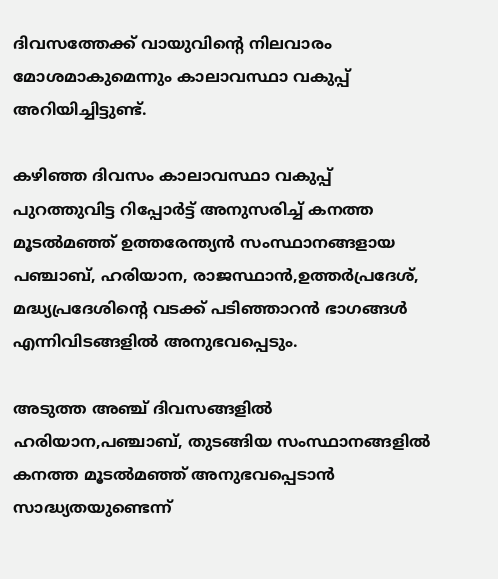ദിവസത്തേക്ക് വായുവിന്റെ നിലവാരം മോശമാകുമെന്നും കാലാവസ്ഥാ വകുപ്പ് അറിയിച്ചിട്ടുണ്ട്.

കഴിഞ്ഞ ദിവസം കാലാവസ്ഥാ വകുപ്പ് പുറത്തുവിട്ട റിപ്പോര്‍ട്ട് അനുസരിച്ച്‌ കനത്ത മൂടല്‍മഞ്ഞ് ഉത്തരേന്ത്യൻ സംസ്ഥാനങ്ങളായ പഞ്ചാബ്, ഹരിയാന, രാജസ്ഥാൻ,ഉത്തര്‍പ്രദേശ്, മദ്ധ്യപ്രദേശിന്റെ വടക്ക് പടിഞ്ഞാറൻ ഭാഗങ്ങള്‍ എന്നിവിടങ്ങളില്‍ അനുഭവപ്പെടും.

അടുത്ത അഞ്ച് ദിവസങ്ങളില്‍ ഹരിയാന,പഞ്ചാബ്, തുടങ്ങിയ സംസ്ഥാനങ്ങളില്‍ കനത്ത മൂടല്‍മഞ്ഞ് അനുഭവപ്പെടാൻ സാദ്ധ്യതയുണ്ടെന്ന്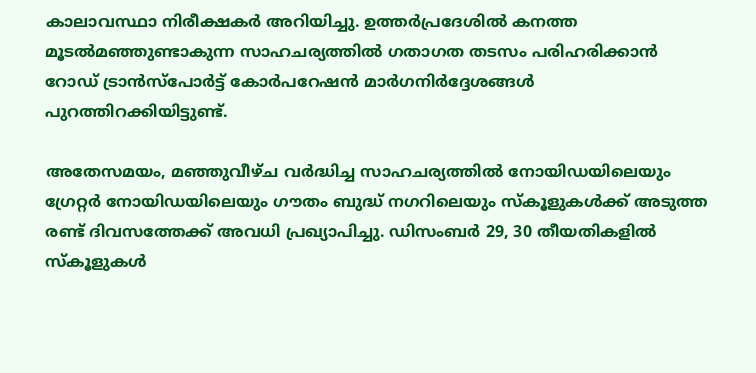കാലാവസ്ഥാ നിരീക്ഷകര്‍ അറിയിച്ചു. ഉത്തര്‍പ്രദേശില്‍ കനത്ത മൂടല്‍മഞ്ഞുണ്ടാകുന്ന സാഹചര്യത്തില്‍ ഗതാഗത തടസം പരിഹരിക്കാൻ റോഡ് ട്രാൻസ്‌പോര്‍ട്ട് കോര്‍പറേഷൻ മാര്‍ഗനിര്‍ദ്ദേശങ്ങള്‍ പുറത്തിറക്കിയിട്ടുണ്ട്.

അതേസമയം, മഞ്ഞുവീഴ്ച വര്‍ദ്ധിച്ച സാഹചര്യത്തില്‍ ‌നോയിഡയിലെയും ഗ്രേറ്റര്‍ നോയിഡയിലെയും ‌ഗൗതം ബുദ്ധ് നഗറിലെയും സ്‌കൂളുകള്‍ക്ക് അടുത്ത രണ്ട് ദിവസത്തേക്ക് അവധി പ്രഖ്യാപിച്ചു. ഡിസംബര്‍ 29, 30 തീയതികളില്‍ സ്‌കൂളുകള്‍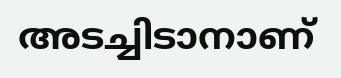അടച്ചിടാനാണ്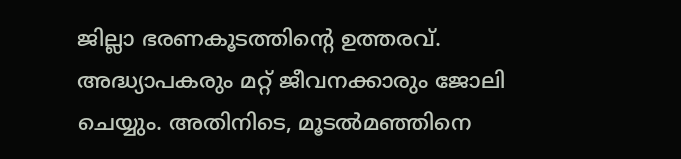ജില്ലാ ഭരണകൂടത്തിന്റെ ഉത്തരവ്. അദ്ധ്യാപകരും മറ്റ് ജീവനക്കാരും ജോലി ചെയ്യും. അതിനിടെ, മൂടല്‍മഞ്ഞിനെ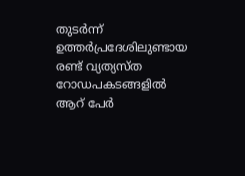തുടര്‍ന്ന് ഉത്തര്‍പ്രദേശിലുണ്ടായ രണ്ട് വ്യത്യസ്ത റോഡപകടങ്ങളില്‍ ആറ് പേര്‍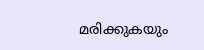മരിക്കുകയും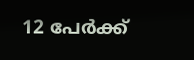12 പേര്‍ക്ക്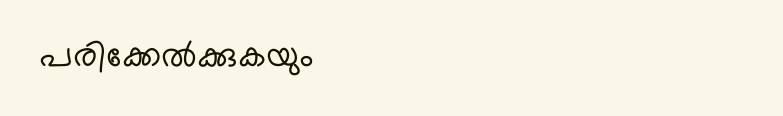പരിക്കേല്‍ക്കുകയും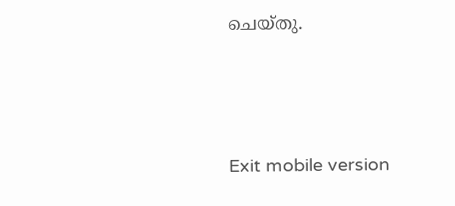ചെയ്തു.





Exit mobile version